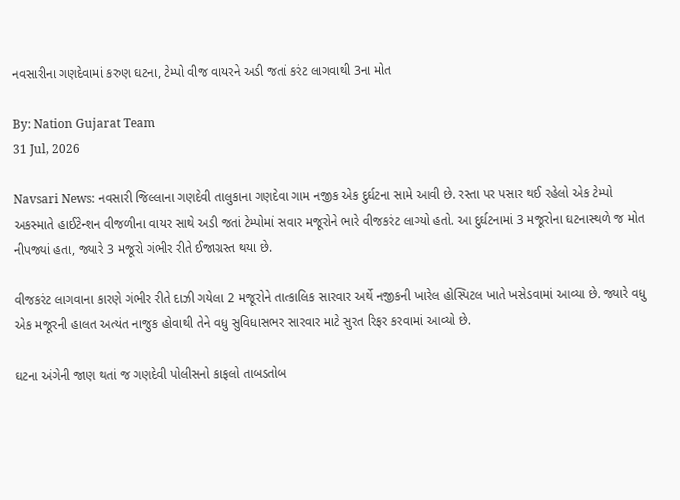નવસારીના ગણદેવામાં કરુણ ઘટના, ટેમ્પો વીજ વાયરને અડી જતાં કરંટ લાગવાથી 3ના મોત

By: Nation Gujarat Team
31 Jul, 2026

Navsari News: નવસારી જિલ્લાના ગણદેવી તાલુકાના ગણદેવા ગામ નજીક એક દુર્ઘટના સામે આવી છે. રસ્તા પર પસાર થઈ રહેલો એક ટેમ્પો અકસ્માતે હાઈટેન્શન વીજળીના વાયર સાથે અડી જતાં ટેમ્પોમાં સવાર મજૂરોને ભારે વીજકરંટ લાગ્યો હતો. આ દુર્ઘટનામાં 3 મજૂરોના ઘટનાસ્થળે જ મોત નીપજ્યાં હતા, જ્યારે 3 મજૂરો ગંભીર રીતે ઈજાગ્રસ્ત થયા છે.

વીજકરંટ લાગવાના કારણે ગંભીર રીતે દાઝી ગયેલા 2 મજૂરોને તાત્કાલિક સારવાર અર્થે નજીકની ખારેલ હોસ્પિટલ ખાતે ખસેડવામાં આવ્યા છે. જ્યારે વધુ એક મજૂરની હાલત અત્યંત નાજુક હોવાથી તેને વધુ સુવિધાસભર સારવાર માટે સુરત રિફર કરવામાં આવ્યો છે.

ઘટના અંગેની જાણ થતાં જ ગણદેવી પોલીસનો કાફલો તાબડતોબ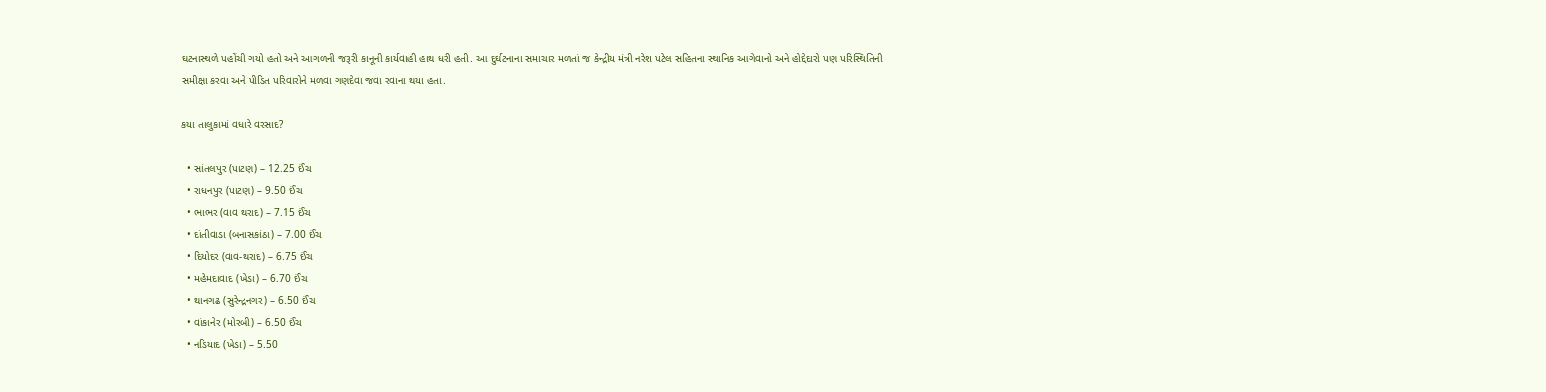ઘટનાસ્થળે પહોંચી ગયો હતો અને આગળની જરૂરી કાનૂની કાર્યવાહી હાથ ધરી હતી. આ દુર્ઘટનાના સમાચાર મળતાં જ કેન્દ્રીય મંત્રી નરેશ પટેલ સહિતના સ્થાનિક આગેવાનો અને હોદ્દેદારો પણ પરિસ્થિતિની સમીક્ષા કરવા અને પીડિત પરિવારોને મળવા ગણદેવા જવા રવાના થયા હતા.

કયા તાલુકામાં વધારે વરસાદ?

  • સાંતલપુર (પાટણ) – 12.25 ઈંચ
  • રાધનપુર (પાટણ) – 9.50 ઈંચ
  • ભાભર (વાવ થરાદ) – 7.15 ઈંચ
  • દાંતીવાડા (બનાસકાંઠા) – 7.00 ઈંચ
  • દિયોદર (વાવ-થરાદ) – 6.75 ઈંચ
  • મહેમદાવાદ (ખેડા) – 6.70 ઈંચ
  • થાનગઢ (સુરેન્દ્રનગર) – 6.50 ઈંચ
  • વાંકાનેર (મોરબી) – 6.50 ઈંચ
  • નડિયાદ (ખેડા) – 5.50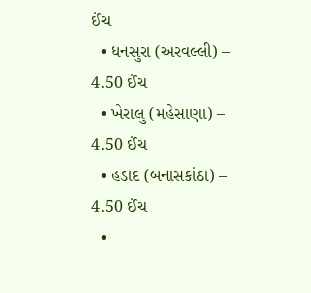ઈંચ
  • ધનસુરા (અરવલ્લી) – 4.50 ઈંચ
  • ખેરાલુ (મહેસાણા) – 4.50 ઈંચ
  • હડાદ (બનાસકાંઠા) – 4.50 ઈંચ
  •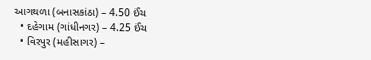આગથળા (બનાસકાંઠા) – 4.50 ઈંચ
  • દહેગામ (ગાંધીનગર) – 4.25 ઈંચ
  • વિરપુર (મહીસાગર) –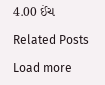4.00 ઈંચ

Related Posts

Load more